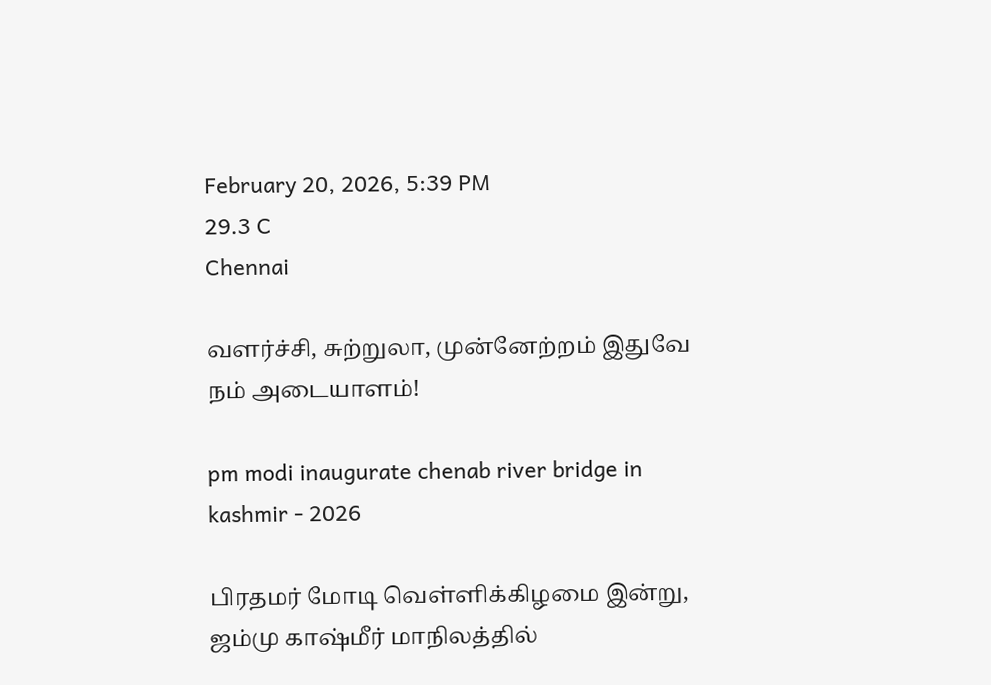February 20, 2026, 5:39 PM
29.3 C
Chennai

வளர்ச்சி, சுற்றுலா, முன்னேற்றம் இதுவே நம் அடையாளம்!

pm modi inaugurate chenab river bridge in kashmir - 2026

பிரதமர் மோடி வெள்ளிக்கிழமை இன்று, ஜம்மு காஷ்மீர் மாநிலத்தில்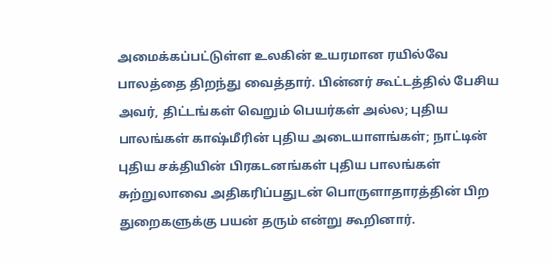அமைக்கப்பட்டுள்ள உலகின் உயரமான ரயில்வே பாலத்தை திறந்து வைத்தார். பின்னர் கூட்டத்தில் பேசிய அவர், திட்டங்கள் வெறும் பெயர்கள் அல்ல; புதிய பாலங்கள் காஷ்மீரின் புதிய அடையாளங்கள்; நாட்டின் புதிய சக்தியின் பிரகடனங்கள் புதிய பாலங்கள் சுற்றுலாவை அதிகரிப்பதுடன் பொருளாதாரத்தின் பிற துறைகளுக்கு பயன் தரும் என்று கூறினார்.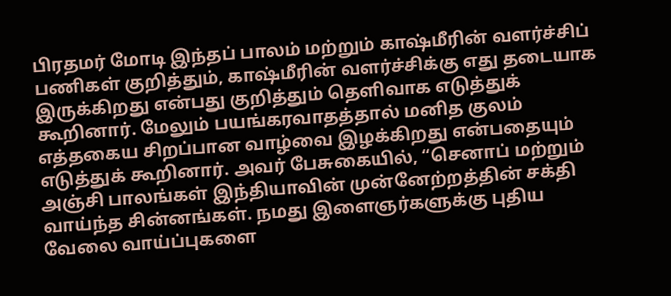பிரதமர் மோடி இந்தப் பாலம் மற்றும் காஷ்மீரின் வளர்ச்சிப் பணிகள் குறித்தும், காஷ்மீரின் வளர்ச்சிக்கு எது தடையாக இருக்கிறது என்பது குறித்தும் தெளிவாக எடுத்துக் கூறினார். மேலும் பயங்கரவாதத்தால் மனித குலம் எத்தகைய சிறப்பான வாழ்வை இழக்கிறது என்பதையும் எடுத்துக் கூறினார். அவர் பேசுகையில், “செனாப் மற்றும் அஞ்சி பாலங்கள் இந்தியாவின் முன்னேற்றத்தின் சக்தி வாய்ந்த சின்னங்கள். நமது இளைஞர்களுக்கு புதிய வேலை வாய்ப்புகளை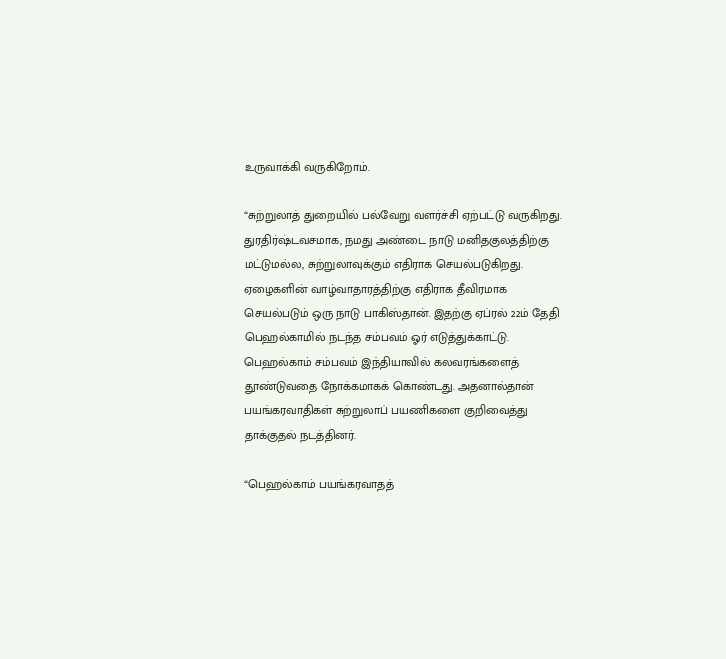உருவாக்கி வருகிறோம்.

“சுற்றுலாத் துறையில் பல்வேறு வளர்ச்சி ஏற்பட்டு வருகிறது. துரதிர்ஷ்டவசமாக, நமது அண்டை நாடு மனிதகுலத்திற்கு மட்டுமல்ல, சுற்றுலாவுக்கும் எதிராக செயல்படுகிறது. ஏழைகளின் வாழ்வாதாரத்திற்கு எதிராக தீவிரமாக செயல்படும் ஒரு நாடு பாகிஸ்தான். இதற்கு ஏப்ரல் 22ம் தேதி பெஹல்காமில் நடந்த சம்பவம் ஓர் எடுத்துக்காட்டு.  பெஹல்காம் சம்பவம் இந்தியாவில் கலவரங்களைத் தூண்டுவதை நோக்கமாகக் கொண்டது. அதனால்தான் பயங்கரவாதிகள் சுற்றுலாப் பயணிகளை குறிவைத்து தாக்குதல் நடத்தினர்.

“பெஹல்காம் பயங்கரவாதத்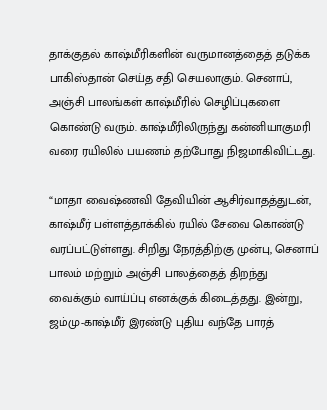தாக்குதல் காஷ்மீரிகளின் வருமானத்தைத் தடுக்க பாகிஸ்தான் செய்த சதி செயலாகும். செனாப், அஞ்சி பாலங்கள் காஷ்மீரில் செழிப்புகளை கொண்டு வரும். காஷ்மீரிலிருந்து கன்னியாகுமரி வரை ரயிலில் பயணம் தற்போது நிஜமாகிவிட்டது.

“மாதா வைஷ்ணவி தேவியின் ஆசிர்வாதத்துடன், காஷ்மீர் பள்ளத்தாக்கில் ரயில் சேவை கொண்டு வரப்பட்டுள்ளது. சிறிது நேரத்திற்கு முன்பு, செனாப் பாலம் மற்றும் அஞ்சி பாலத்தைத் திறந்து வைக்கும் வாய்ப்பு எனக்குக் கிடைத்தது. இன்று, ஜம்மு-காஷ்மீர் இரண்டு புதிய வந்தே பாரத்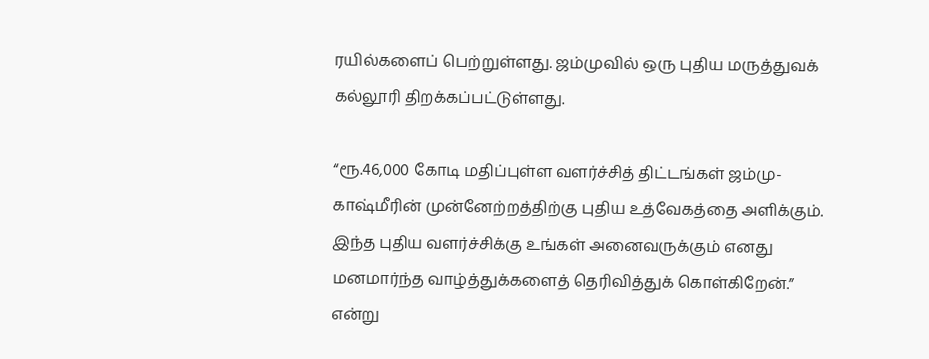ரயில்களைப் பெற்றுள்ளது. ஜம்முவில் ஒரு புதிய மருத்துவக் கல்லூரி திறக்கப்பட்டுள்ளது.

“ரூ.46,000 கோடி மதிப்புள்ள வளர்ச்சித் திட்டங்கள் ஜம்மு-காஷ்மீரின் முன்னேற்றத்திற்கு புதிய உத்வேகத்தை அளிக்கும். இந்த புதிய வளர்ச்சிக்கு உங்கள் அனைவருக்கும் எனது மனமார்ந்த வாழ்த்துக்களைத் தெரிவித்துக் கொள்கிறேன்.” என்று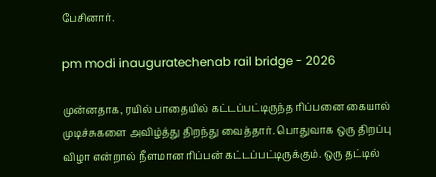பேசினார்.

pm modi inauguratechenab rail bridge - 2026

முன்னதாக, ரயில் பாதையில் கட்டப்பட்டிருந்த ரிப்பனை கையால் முடிச்சுகளை அவிழ்த்து திறந்து வைத்தார். பொதுவாக ஒரு திறப்பு விழா என்றால் நீளமான ரிப்பன் கட்டப்பட்டிருக்கும். ஒரு தட்டில்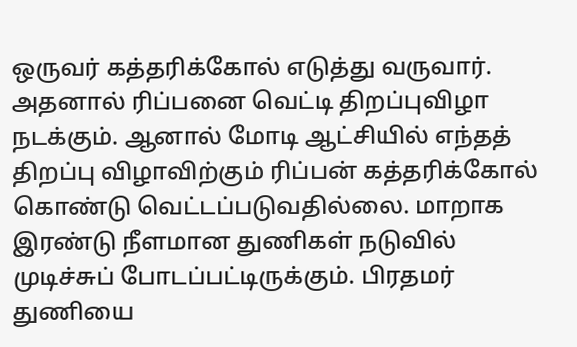ஒருவர் கத்தரிக்கோல் எடுத்து வருவார். அதனால் ரிப்பனை வெட்டி திறப்புவிழா நடக்கும். ஆனால் மோடி ஆட்சியில் எந்தத் திறப்பு விழாவிற்கும் ரிப்பன் கத்தரிக்கோல் கொண்டு வெட்டப்படுவதில்லை. மாறாக இரண்டு நீளமான துணிகள் நடுவில் முடிச்சுப் போடப்பட்டிருக்கும். பிரதமர் துணியை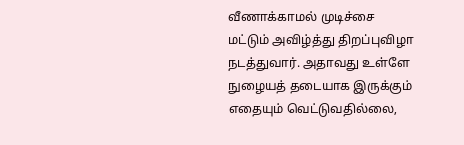வீணாக்காமல் முடிச்சை மட்டும் அவிழ்த்து திறப்புவிழா நடத்துவார். அதாவது உள்ளே நுழையத் தடையாக இருக்கும் எதையும் வெட்டுவதில்லை,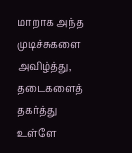மாறாக அந்த முடிச்சுகளை அவிழ்த்து, தடைகளைத் தகர்த்து உள்ளே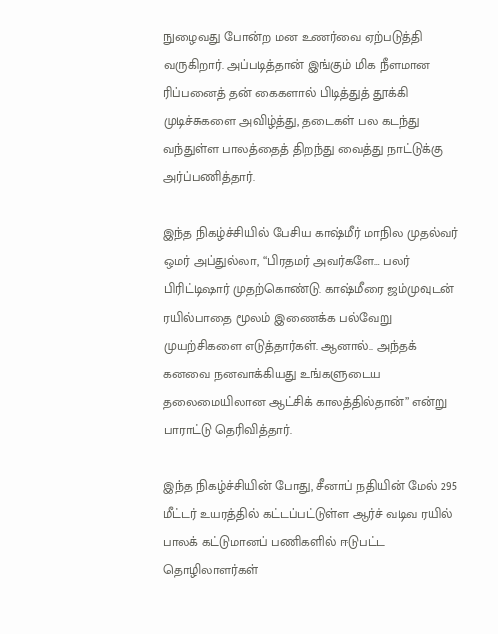நுழைவது போன்ற மன உணர்வை ஏற்படுத்தி வருகிறார். அப்படித்தான் இங்கும் மிக நீளமான ரிப்பனைத் தன் கைகளால் பிடித்துத் தூக்கி முடிச்சுகளை அவிழ்த்து, தடைகள் பல கடந்து வந்துள்ள பாலத்தைத் திறந்து வைத்து நாட்டுக்கு அர்ப்பணித்தார்.

இந்த நிகழ்ச்சியில் பேசிய காஷ்மீர் மாநில முதல்வர் ஒமர் அப்துல்லா, “பிரதமர் அவர்களே… பலர் பிரிட்டிஷார் முதற்கொண்டு. காஷ்மீரை ஜம்முவுடன் ரயில்பாதை மூலம் இணைக்க பல்வேறு முயற்சிகளை எடுத்தார்கள். ஆனால்.. அந்தக் கனவை நனவாக்கியது உங்களுடைய தலைமையிலான ஆட்சிக் காலத்தில்தான்” என்று பாராட்டு தெரிவித்தார்.

இந்த நிகழ்ச்சியின் போது, சீனாப் நதியின் மேல் 295 மீட்டர் உயரத்தில் கட்டப்பட்டுள்ள ஆர்ச் வடிவ ரயில் பாலக் கட்டுமானப் பணிகளில் ஈடுபட்ட தொழிலாளர்கள்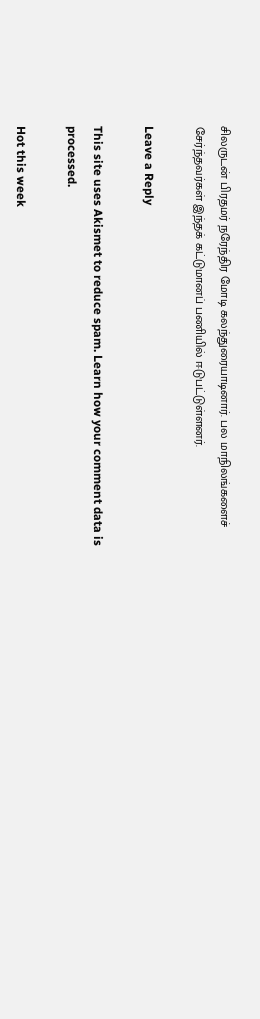சிலருடன் பிரதமர் நரேந்திர மோடி கலந்துரையாடினார். பல மாநிலங்களைச் சேர்ந்தவர்கள் இந்தக் கட்டுமானப் பணியில் ஈடுபட்டுள்ளனர்.

Leave a Reply

This site uses Akismet to reduce spam. Learn how your comment data is processed.

Hot this week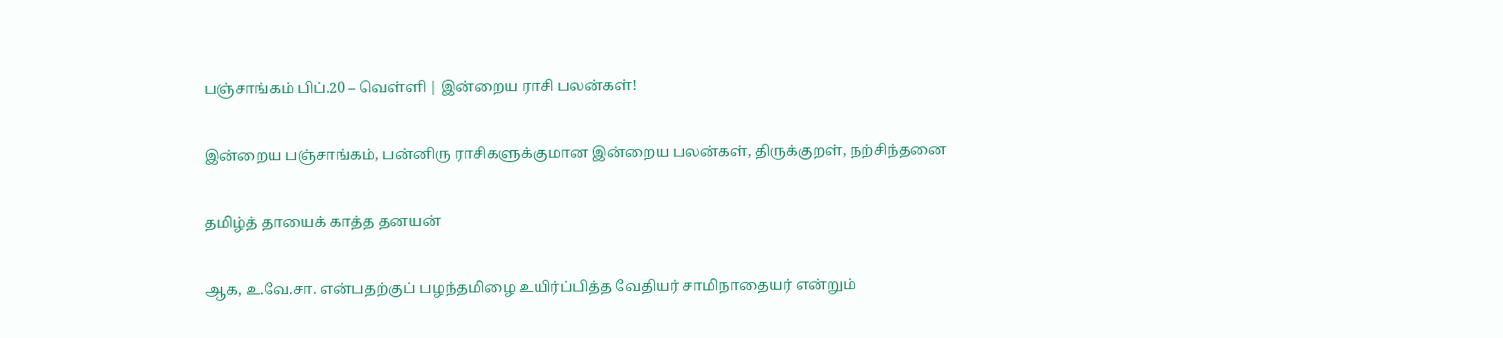பஞ்சாங்கம் பிப்.20 – வெள்ளி | இன்றைய ராசி பலன்கள்!

இன்றைய பஞ்சாங்கம், பன்னிரு ராசிகளுக்குமான இன்றைய பலன்கள், திருக்குறள், நற்சிந்தனை

தமிழ்த் தாயைக் காத்த தனயன்

ஆக, உ.வே.சா. என்பதற்குப் பழந்தமிழை உயிர்ப்பித்த வேதியர் சாமிநாதையர் என்றும்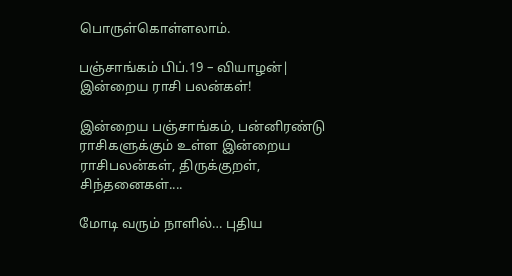பொருள்கொள்ளலாம்.

பஞ்சாங்கம் பிப்.19 – வியாழன்| இன்றைய ராசி பலன்கள்!

இன்றைய பஞ்சாங்கம், பன்னிரண்டு ராசிகளுக்கும் உள்ள இன்றைய ராசிபலன்கள், திருக்குறள், சிந்தனைகள்....

மோடி வரும் நாளில்… புதிய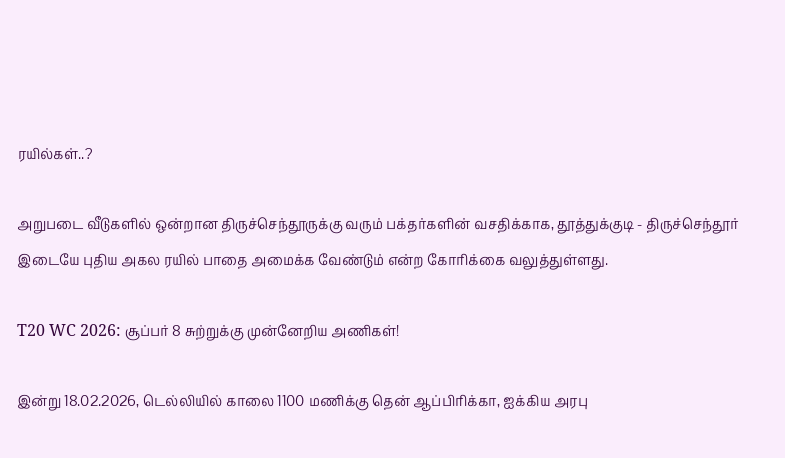ரயில்கள்..?

அறுபடை வீடுகளில் ஒன்றான திருச்செந்தூருக்கு வரும் பக்தர்களின் வசதிக்காக, தூத்துக்குடி - திருச்செந்தூர் இடையே புதிய அகல ரயில் பாதை அமைக்க வேண்டும் என்ற கோரிக்கை வலுத்துள்ளது.

T20 WC 2026: சூப்பர் 8 சுற்றுக்கு முன்னேறிய அணிகள்!

இன்று 18.02.2026, டெல்லியில் காலை 1100 மணிக்கு தென் ஆப்பிரிக்கா, ஐக்கிய அரபு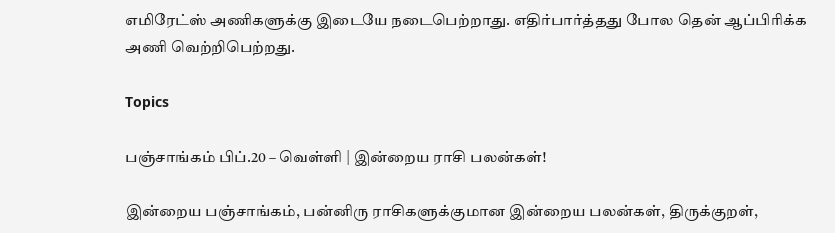எமிரேட்ஸ் அணிகளுக்கு இடையே நடைபெற்றாது. எதிர்பார்த்தது போல தென் ஆப்பிரிக்க அணி வெற்றிபெற்றது.

Topics

பஞ்சாங்கம் பிப்.20 – வெள்ளி | இன்றைய ராசி பலன்கள்!

இன்றைய பஞ்சாங்கம், பன்னிரு ராசிகளுக்குமான இன்றைய பலன்கள், திருக்குறள்,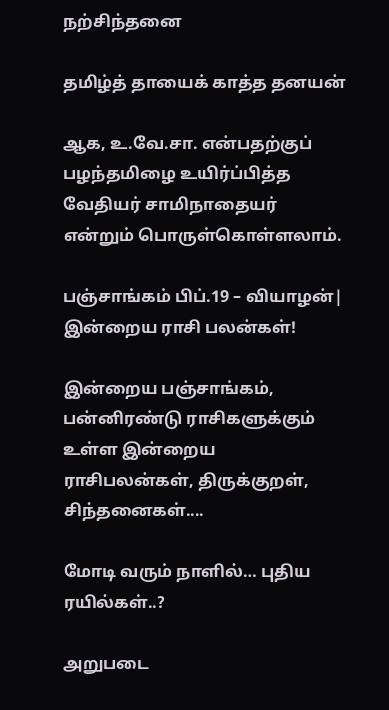நற்சிந்தனை

தமிழ்த் தாயைக் காத்த தனயன்

ஆக, உ.வே.சா. என்பதற்குப் பழந்தமிழை உயிர்ப்பித்த வேதியர் சாமிநாதையர் என்றும் பொருள்கொள்ளலாம்.

பஞ்சாங்கம் பிப்.19 – வியாழன்| இன்றைய ராசி பலன்கள்!

இன்றைய பஞ்சாங்கம், பன்னிரண்டு ராசிகளுக்கும் உள்ள இன்றைய ராசிபலன்கள், திருக்குறள், சிந்தனைகள்....

மோடி வரும் நாளில்… புதிய ரயில்கள்..?

அறுபடை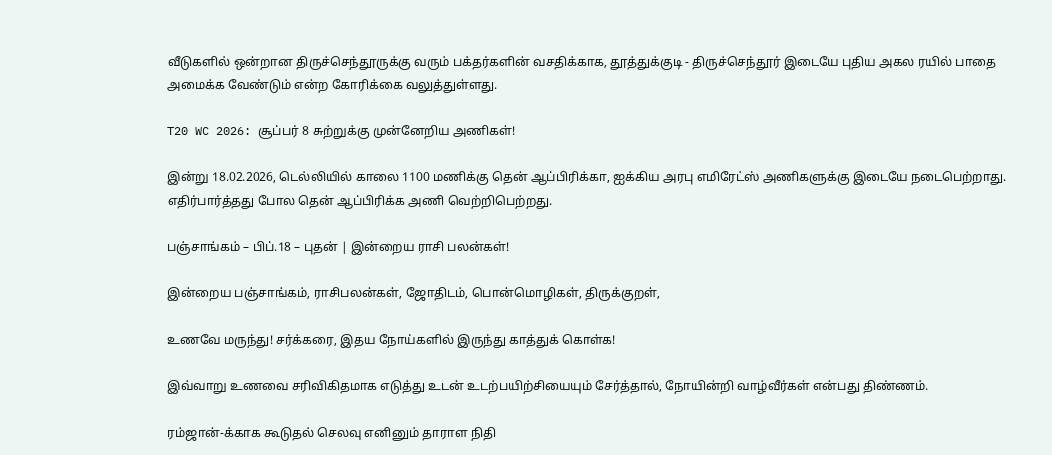வீடுகளில் ஒன்றான திருச்செந்தூருக்கு வரும் பக்தர்களின் வசதிக்காக, தூத்துக்குடி - திருச்செந்தூர் இடையே புதிய அகல ரயில் பாதை அமைக்க வேண்டும் என்ற கோரிக்கை வலுத்துள்ளது.

T20 WC 2026: சூப்பர் 8 சுற்றுக்கு முன்னேறிய அணிகள்!

இன்று 18.02.2026, டெல்லியில் காலை 1100 மணிக்கு தென் ஆப்பிரிக்கா, ஐக்கிய அரபு எமிரேட்ஸ் அணிகளுக்கு இடையே நடைபெற்றாது. எதிர்பார்த்தது போல தென் ஆப்பிரிக்க அணி வெற்றிபெற்றது.

பஞ்சாங்கம் – பிப்.18 – புதன் | இன்றைய ராசி பலன்கள்!

இன்றைய பஞ்சாங்கம், ராசிபலன்கள், ஜோதிடம், பொன்மொழிகள், திருக்குறள்,

உணவே மருந்து! சர்க்கரை, இதய நோய்களில் இருந்து காத்துக் கொள்க!

இவ்வாறு உணவை சரிவிகிதமாக எடுத்து உடன் உடற்பயிற்சியையும் சேர்த்தால், நோயின்றி வாழ்வீர்கள் என்பது திண்ணம்.

ரம்ஜான்-க்காக கூடுதல் செலவு எனினும் தாராள நிதி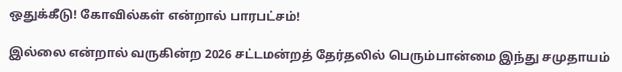ஒதுக்கீடு! கோவில்கள் என்றால் பாரபட்சம்!

இல்லை என்றால் வருகின்ற 2026 சட்டமன்றத் தேர்தலில் பெரும்பான்மை இந்து சமுதாயம்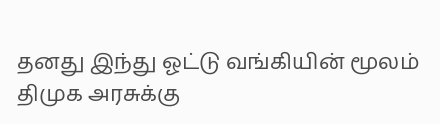தனது இந்து ஓட்டு வங்கியின் மூலம் திமுக அரசுக்கு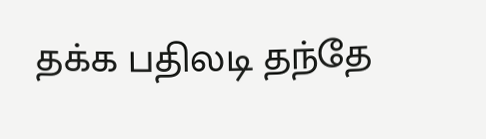தக்க பதிலடி தந்தே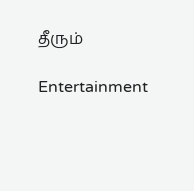தீரும்

Entertainment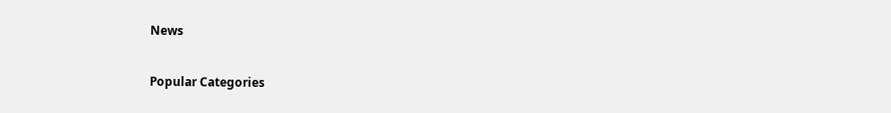News

Popular Categories